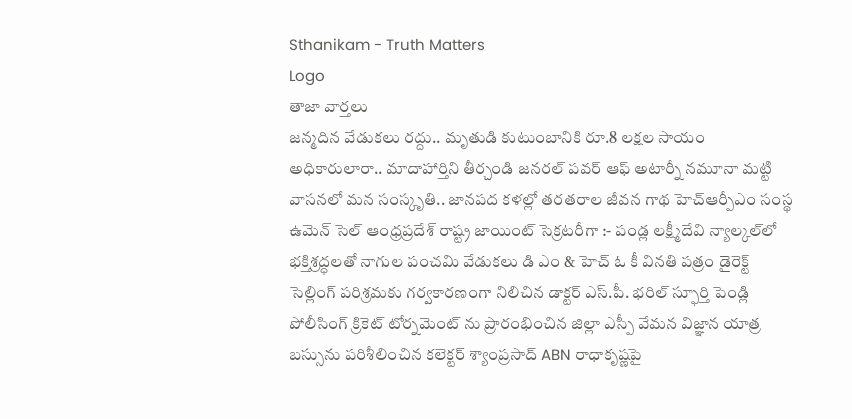Sthanikam - Truth Matters
Logo
తాజా వార్తలు
జన్మదిన వేడుకలు రద్దు.. మృతుడి కుటుంబానికి రూ.8 లక్షల సాయం అధికారులారా.. మాదాహార్తిని తీర్చండి జనరల్ పవర్ ఆఫ్ అటార్నీ నమూనా మట్టి వాసనలో మన సంస్కృతి.. జానపద కళల్లో తరతరాల జీవన గాథ హెచ్ఆర్పీఎం సంస్థ ఉమెన్ సెల్ ఆంధ్రప్రదేశ్ రాష్ట్ర జాయింట్ సెక్రటరీగా :- పండ్ల లక్ష్మీదేవి న్యాల్కల్‌లో భక్తిశ్రద్ధలతో నాగుల పంచమి వేడుకలు డి ఎం & హెచ్ ఓ కీ వినతి పత్రం డైరెక్ట్ సెల్లింగ్ పరిశ్రమకు గర్వకారణంగా నిలిచిన డాక్టర్ ఎస్.పీ. భరిల్ స్ఫూర్తి పెండ్లి పోలీసింగ్ క్రికెట్ టోర్నమెంట్ ను ప్రారంభించిన జిల్లా ఎస్పీ వేమన విజ్ఞాన యాత్ర బస్సును పరిశీలించిన కలెక్టర్ శ్యాంప్రసాద్ ABN రాధాకృష్ణపై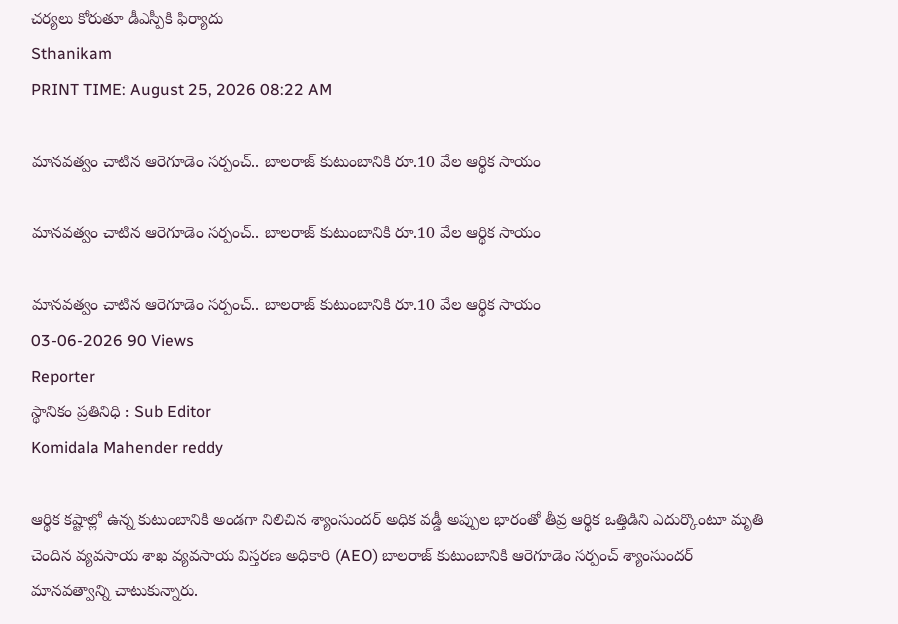చర్యలు కోరుతూ డీఎస్పీకి ఫిర్యాదు
Sthanikam
PRINT TIME: August 25, 2026 08:22 AM

మానవత్వం చాటిన ఆరెగూడెం సర్పంచ్.. బాలరాజ్ కుటుంబానికి రూ.10 వేల ఆర్థిక సాయం

మానవత్వం చాటిన ఆరెగూడెం సర్పంచ్.. బాలరాజ్ కుటుంబానికి రూ.10 వేల ఆర్థిక సాయం

మానవత్వం చాటిన ఆరెగూడెం సర్పంచ్.. బాలరాజ్ కుటుంబానికి రూ.10 వేల ఆర్థిక సాయం
03-06-2026 90 Views
Reporter
స్థానికం ప్రతినిధి : Sub Editor
Komidala Mahender reddy

ఆర్థిక కష్టాల్లో ఉన్న కుటుంబానికి అండగా నిలిచిన శ్యాంసుందర్ అధిక వడ్డీ అప్పుల భారంతో తీవ్ర ఆర్థిక ఒత్తిడిని ఎదుర్కొంటూ మృతి చెందిన వ్యవసాయ శాఖ వ్యవసాయ విస్తరణ అధికారి (AEO) బాలరాజ్ కుటుంబానికి ఆరెగూడెం సర్పంచ్ శ్యాంసుందర్ మానవత్వాన్ని చాటుకున్నారు.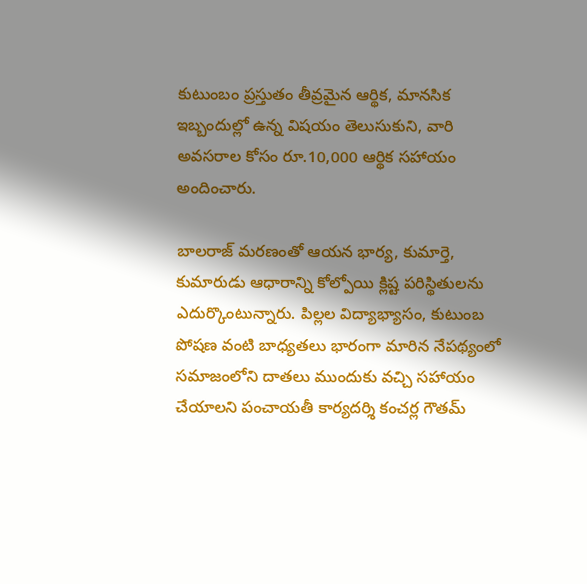కుటుంబం ప్రస్తుతం తీవ్రమైన ఆర్థిక, మానసిక ఇబ్బందుల్లో ఉన్న విషయం తెలుసుకుని, వారి అవసరాల కోసం రూ.10,000 ఆర్థిక సహాయం అందించారు.

బాలరాజ్ మరణంతో ఆయన భార్య, కుమార్తె, కుమారుడు ఆధారాన్ని కోల్పోయి క్లిష్ట పరిస్థితులను ఎదుర్కొంటున్నారు. పిల్లల విద్యాభ్యాసం, కుటుంబ పోషణ వంటి బాధ్యతలు భారంగా మారిన నేపథ్యంలో సమాజంలోని దాతలు ముందుకు వచ్చి సహాయం చేయాలని పంచాయతీ కార్యదర్శి కంచర్ల గౌతమ్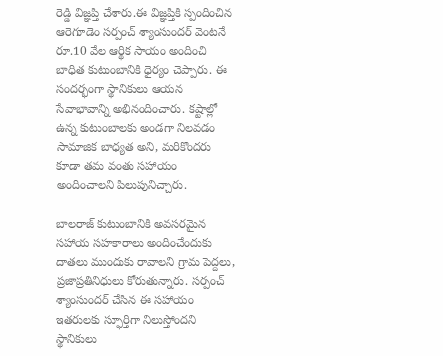రెడ్డి విజ్ఞప్తి చేశారు.ఈ విజ్ఞప్తికి స్పందించిన ఆరెగూడెం సర్పంచ్ శ్యాంసుందర్ వెంటనే రూ.10 వేల ఆర్థిక సాయం అందించి బాధిత కుటుంబానికి ధైర్యం చెప్పారు. ఈ సందర్భంగా స్థానికులు ఆయన సేవాభావాన్ని అభినందించారు. కష్టాల్లో ఉన్న కుటుంబాలకు అండగా నిలవడం సామాజిక బాధ్యత అని, మరికొందరు కూడా తమ వంతు సహాయం అందించాలని పిలుపునిచ్చారు.

బాలరాజ్ కుటుంబానికి అవసరమైన సహాయ సహకారాలు అందించేందుకు దాతలు ముందుకు రావాలని గ్రామ పెద్దలు, ప్రజాప్రతినిధులు కోరుతున్నారు. సర్పంచ్ శ్యాంసుందర్ చేసిన ఈ సహాయం ఇతరులకు స్ఫూర్తిగా నిలుస్తోందని స్థానికులు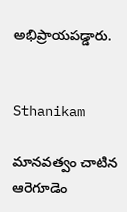అభిప్రాయపడ్డారు.


Sthanikam

మానవత్వం చాటిన ఆరెగూడెం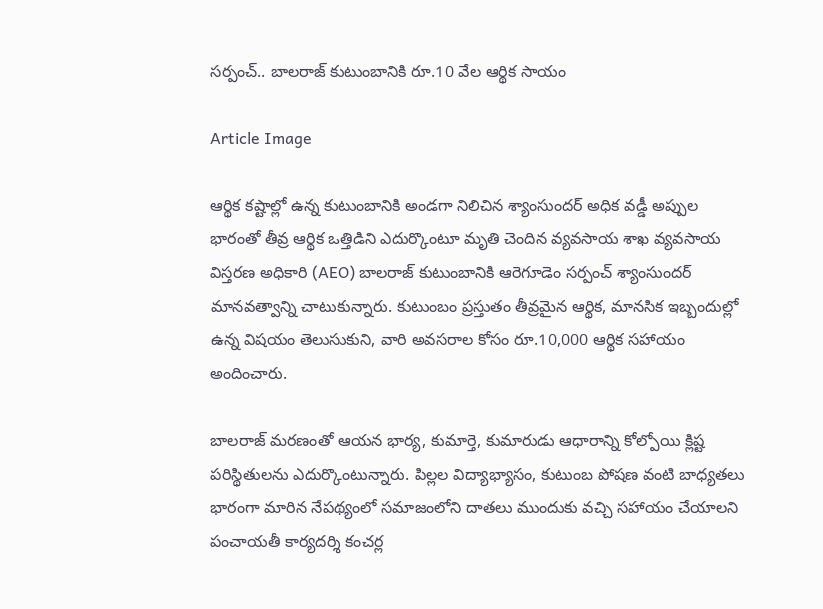సర్పంచ్.. బాలరాజ్ కుటుంబానికి రూ.10 వేల ఆర్థిక సాయం

Article Image

ఆర్థిక కష్టాల్లో ఉన్న కుటుంబానికి అండగా నిలిచిన శ్యాంసుందర్ అధిక వడ్డీ అప్పుల భారంతో తీవ్ర ఆర్థిక ఒత్తిడిని ఎదుర్కొంటూ మృతి చెందిన వ్యవసాయ శాఖ వ్యవసాయ విస్తరణ అధికారి (AEO) బాలరాజ్ కుటుంబానికి ఆరెగూడెం సర్పంచ్ శ్యాంసుందర్ మానవత్వాన్ని చాటుకున్నారు. కుటుంబం ప్రస్తుతం తీవ్రమైన ఆర్థిక, మానసిక ఇబ్బందుల్లో ఉన్న విషయం తెలుసుకుని, వారి అవసరాల కోసం రూ.10,000 ఆర్థిక సహాయం అందించారు.

బాలరాజ్ మరణంతో ఆయన భార్య, కుమార్తె, కుమారుడు ఆధారాన్ని కోల్పోయి క్లిష్ట పరిస్థితులను ఎదుర్కొంటున్నారు. పిల్లల విద్యాభ్యాసం, కుటుంబ పోషణ వంటి బాధ్యతలు భారంగా మారిన నేపథ్యంలో సమాజంలోని దాతలు ముందుకు వచ్చి సహాయం చేయాలని పంచాయతీ కార్యదర్శి కంచర్ల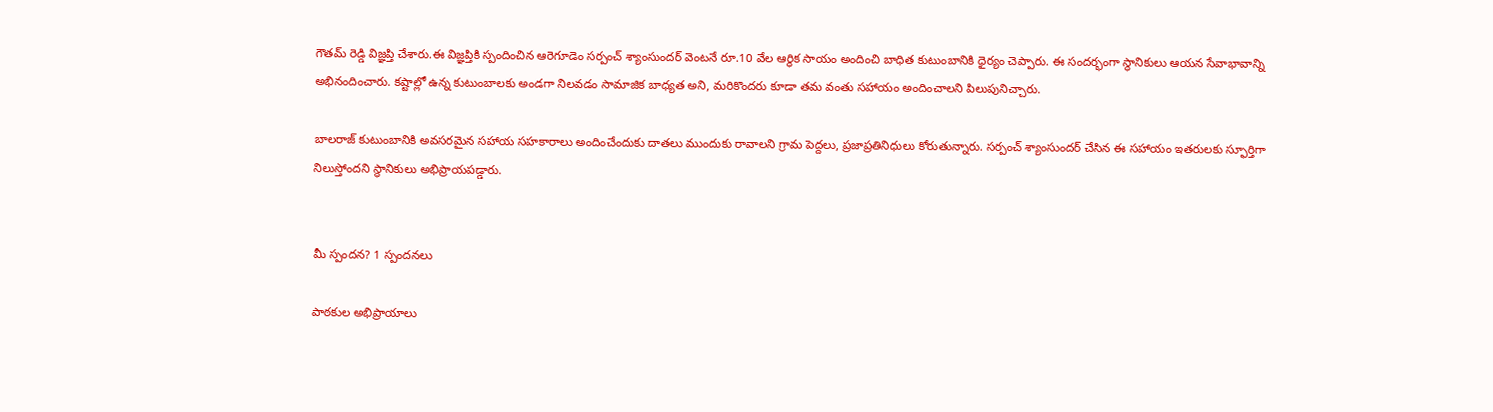గౌతమ్ రెడ్డి విజ్ఞప్తి చేశారు.ఈ విజ్ఞప్తికి స్పందించిన ఆరెగూడెం సర్పంచ్ శ్యాంసుందర్ వెంటనే రూ.10 వేల ఆర్థిక సాయం అందించి బాధిత కుటుంబానికి ధైర్యం చెప్పారు. ఈ సందర్భంగా స్థానికులు ఆయన సేవాభావాన్ని అభినందించారు. కష్టాల్లో ఉన్న కుటుంబాలకు అండగా నిలవడం సామాజిక బాధ్యత అని, మరికొందరు కూడా తమ వంతు సహాయం అందించాలని పిలుపునిచ్చారు.

బాలరాజ్ కుటుంబానికి అవసరమైన సహాయ సహకారాలు అందించేందుకు దాతలు ముందుకు రావాలని గ్రామ పెద్దలు, ప్రజాప్రతినిధులు కోరుతున్నారు. సర్పంచ్ శ్యాంసుందర్ చేసిన ఈ సహాయం ఇతరులకు స్ఫూర్తిగా నిలుస్తోందని స్థానికులు అభిప్రాయపడ్డారు.


మీ స్పందన? 1 స్పందనలు

పాఠకుల అభిప్రాయాలు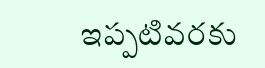ఇప్పటివరకు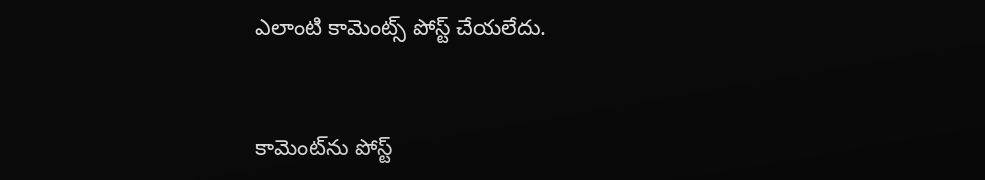ఎలాంటి కామెంట్స్ పోస్ట్ చేయలేదు.


కామెంట్‌ను పోస్ట్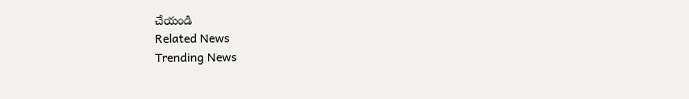చేయండి
Related News
Trending News